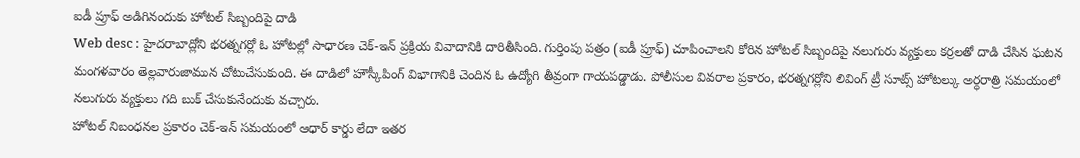ఐడీ ప్రూఫ్ అడిగినందుకు హోటల్ సిబ్బందిపై దాడి
Web desc : హైదరాబాద్లోని భరత్నగర్లో ఓ హోటల్లో సాధారణ చెక్-ఇన్ ప్రక్రియ వివాదానికి దారితీసింది. గుర్తింపు పత్రం (ఐడీ ప్రూఫ్) చూపించాలని కోరిన హోటల్ సిబ్బందిపై నలుగురు వ్యక్తులు కర్రలతో దాడి చేసిన ఘటన మంగళవారం తెల్లవారుజామున చోటుచేసుకుంది. ఈ దాడిలో హౌస్కీపింగ్ విభాగానికి చెందిన ఓ ఉద్యోగి తీవ్రంగా గాయపడ్డాడు. పోలీసుల వివరాల ప్రకారం, భరత్నగర్లోని లివింగ్ ట్రీ సూట్స్ హోటల్కు అర్ధరాత్రి సమయంలో నలుగురు వ్యక్తులు గది బుక్ చేసుకునేందుకు వచ్చారు.
హోటల్ నిబంధనల ప్రకారం చెక్-ఇన్ సమయంలో ఆధార్ కార్డు లేదా ఇతర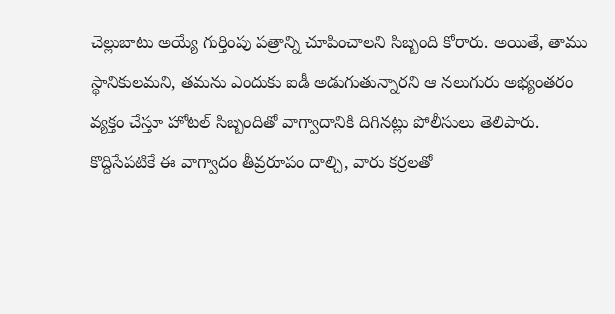చెల్లుబాటు అయ్యే గుర్తింపు పత్రాన్ని చూపించాలని సిబ్బంది కోరారు. అయితే, తాము స్థానికులమని, తమను ఎందుకు ఐడీ అడుగుతున్నారని ఆ నలుగురు అభ్యంతరం వ్యక్తం చేస్తూ హోటల్ సిబ్బందితో వాగ్వాదానికి దిగినట్లు పోలీసులు తెలిపారు.
కొద్దిసేపటికే ఈ వాగ్వాదం తీవ్రరూపం దాల్చి, వారు కర్రలతో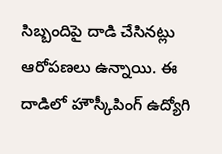సిబ్బందిపై దాడి చేసినట్లు ఆరోపణలు ఉన్నాయి. ఈ దాడిలో హౌస్కీపింగ్ ఉద్యోగి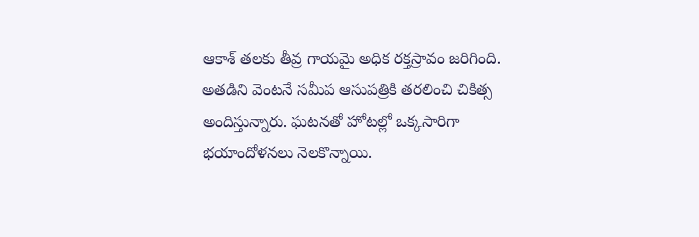ఆకాశ్ తలకు తీవ్ర గాయమై అధిక రక్తస్రావం జరిగింది. అతడిని వెంటనే సమీప ఆసుపత్రికి తరలించి చికిత్స అందిస్తున్నారు. ఘటనతో హోటల్లో ఒక్కసారిగా భయాందోళనలు నెలకొన్నాయి.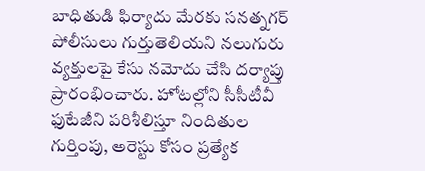బాధితుడి ఫిర్యాదు మేరకు సనత్నగర్ పోలీసులు గుర్తుతెలియని నలుగురు వ్యక్తులపై కేసు నమోదు చేసి దర్యాప్తు ప్రారంభించారు. హోటల్లోని సీసీటీవీ ఫుటేజీని పరిశీలిస్తూ నిందితుల గుర్తింపు, అరెస్టు కోసం ప్రత్యేక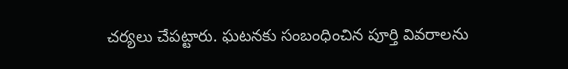చర్యలు చేపట్టారు. ఘటనకు సంబంధించిన పూర్తి వివరాలను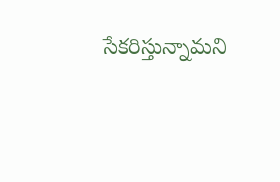సేకరిస్తున్నామని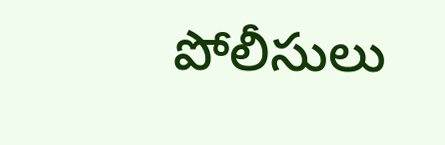పోలీసులు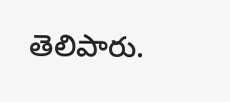తెలిపారు.